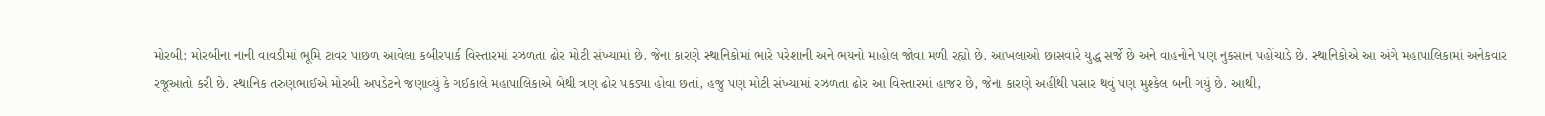મોરબી: મોરબીના નાની વાવડીમાં ભૂમિ ટાવર પાછળ આવેલા કબીરપાર્ક વિસ્તારમાં રઝળતા ઢોર મોટી સંખ્યામાં છે. જેના કારણે સ્થાનિકોમાં ભારે પરેશાની અને ભયનો માહોલ જોવા મળી રહ્યો છે. આખલાઓ છાસવારે યુદ્ધ સર્જે છે અને વાહનોને પણ નુકસાન પહોંચાડે છે. સ્થાનિકોએ આ અંગે મહાપાલિકામાં અનેકવાર રજૂઆતો કરી છે. સ્થાનિક તરુણભાઈએ મોરબી અપડેટને જણાવ્યું કે ગઈકાલે મહાપાલિકાએ બેથી ત્રણ ઢોર પકડ્યા હોવા છતાં, હજુ પણ મોટી સંખ્યામાં રઝળતા ઢોર આ વિસ્તારમાં હાજર છે, જેના કારણે અહીંથી પસાર થવું પણ મુશ્કેલ બની ગયું છે. આથી,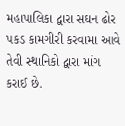મહાપાલિકા દ્વારા સઘન ઢોર પકડ કામગીરી કરવામા આવે તેવી સ્થાનિકો દ્વારા માંગ કરાઈ છે.